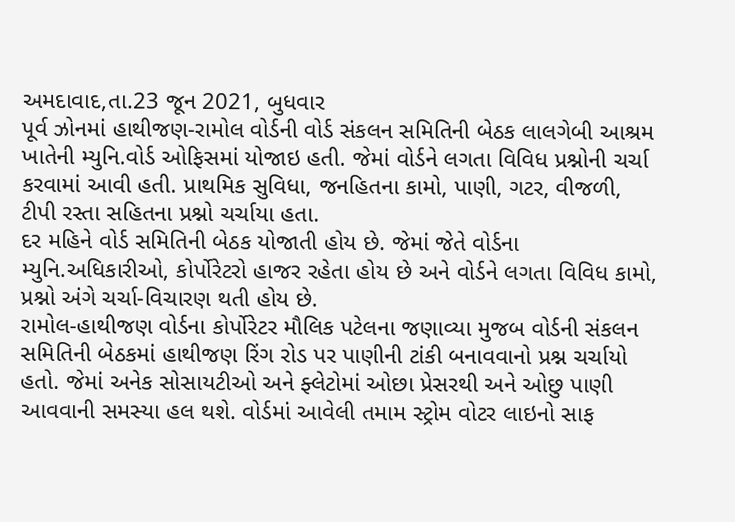અમદાવાદ,તા.23 જૂન 2021, બુધવાર
પૂર્વ ઝોનમાં હાથીજણ-રામોલ વોર્ડની વોર્ડ સંકલન સમિતિની બેઠક લાલગેબી આશ્રમ ખાતેની મ્યુનિ.વોર્ડ ઓફિસમાં યોજાઇ હતી. જેમાં વોર્ડને લગતા વિવિધ પ્રશ્નોની ચર્ચા કરવામાં આવી હતી. પ્રાથમિક સુવિધા, જનહિતના કામો, પાણી, ગટર, વીજળી, ટીપી રસ્તા સહિતના પ્રશ્નો ચર્ચાયા હતા.
દર મહિને વોર્ડ સમિતિની બેઠક યોજાતી હોય છે. જેમાં જેતે વોર્ડના મ્યુનિ.અધિકારીઓ, કોર્પોરેટરો હાજર રહેતા હોય છે અને વોર્ડને લગતા વિવિધ કામો, પ્રશ્નો અંગે ચર્ચા-વિચારણ થતી હોય છે.
રામોલ-હાથીજણ વોર્ડના કોર્પોરેટર મૌલિક પટેલના જણાવ્યા મુજબ વોર્ડની સંકલન સમિતિની બેઠકમાં હાથીજણ રિંગ રોડ પર પાણીની ટાંકી બનાવવાનો પ્રશ્ન ચર્ચાયો હતો. જેમાં અનેક સોસાયટીઓ અને ફ્લેટોમાં ઓછા પ્રેસરથી અને ઓછુ પાણી આવવાની સમસ્યા હલ થશે. વોર્ડમાં આવેલી તમામ સ્ટ્રોમ વોટર લાઇનો સાફ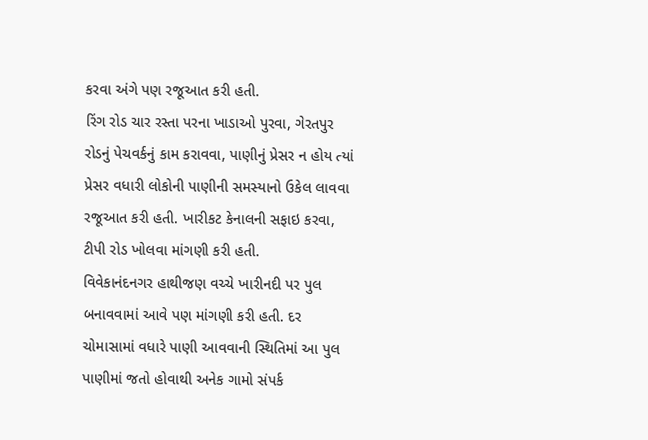કરવા અંગે પણ રજૂઆત કરી હતી.
રિંગ રોડ ચાર રસ્તા પરના ખાડાઓ પુરવા, ગેરતપુર રોડનું પેચવર્કનું કામ કરાવવા, પાણીનું પ્રેસર ન હોય ત્યાં પ્રેસર વધારી લોકોની પાણીની સમસ્યાનો ઉકેલ લાવવા રજૂઆત કરી હતી. ખારીકટ કેનાલની સફાઇ કરવા, ટીપી રોડ ખોલવા માંગણી કરી હતી.
વિવેકાનંદનગર હાથીજણ વચ્ચે ખારીનદી પર પુલ બનાવવામાં આવે પણ માંગણી કરી હતી. દર ચોમાસામાં વધારે પાણી આવવાની સ્થિતિમાં આ પુલ પાણીમાં જતો હોવાથી અનેક ગામો સંપર્ક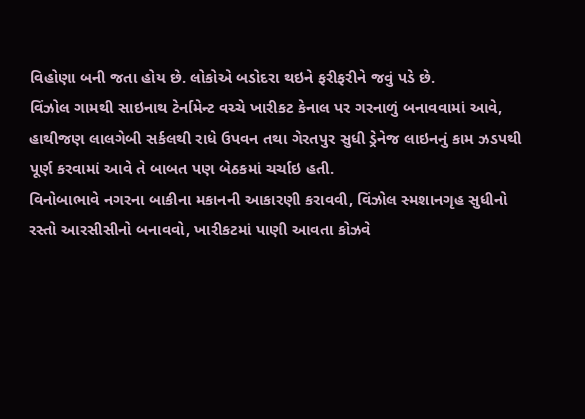વિહોણા બની જતા હોય છે. લોકોએ બડોદરા થઇને ફરીફરીને જવું પડે છે.
વિંઝોલ ગામથી સાઇનાથ ટેર્નામેન્ટ વચ્ચે ખારીકટ કેનાલ પર ગરનાળું બનાવવામાં આવે, હાથીજણ લાલગેબી સર્કલથી રાધે ઉપવન તથા ગેરતપુર સુધી ડ્રેનેજ લાઇનનું કામ ઝડપથી પૂર્ણ કરવામાં આવે તે બાબત પણ બેઠકમાં ચર્ચાઇ હતી.
વિનોબાભાવે નગરના બાકીના મકાનની આકારણી કરાવવી, વિંઝોલ સ્મશાનગૃહ સુધીનો રસ્તો આરસીસીનો બનાવવો, ખારીકટમાં પાણી આવતા કોઝવે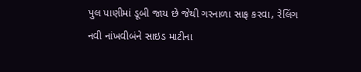પુલ પાણીમાં ડૂબી જાય છે જેથી ગરનાળા સાફ કરવા, રેલિંગ નવી નાંખવીબંને સાઇડ માટીના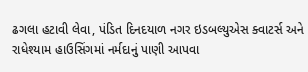ઢગલા હટાવી લેવા, પંડિત દિનદયાળ નગર ઇડબલ્યુએસ ક્વાટર્સ અને રાધેશ્યામ હાઉસિંગમાં નર્મદાનું પાણી આપવા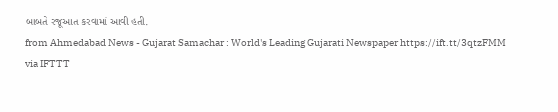બાબતે રજૂઆત કરવામાં આવી હતી.
from Ahmedabad News - Gujarat Samachar : World's Leading Gujarati Newspaper https://ift.tt/3qtzFMM
via IFTTT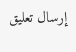إرسال تعليق